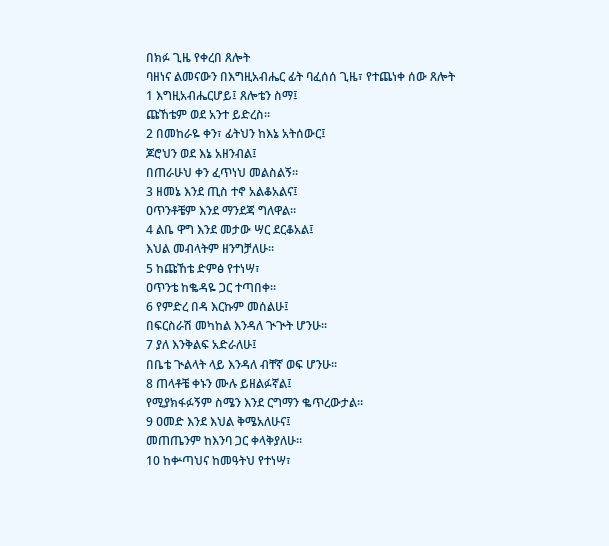በክፉ ጊዜ የቀረበ ጸሎት
ባዘነና ልመናውን በእግዚአብሔር ፊት ባፈሰሰ ጊዜ፣ የተጨነቀ ሰው ጸሎት
1 እግዚአብሔርሆይ፤ ጸሎቴን ስማ፤
ጩኸቴም ወደ አንተ ይድረስ።
2 በመከራዬ ቀን፣ ፊትህን ከእኔ አትሰውር፤
ጆሮህን ወደ እኔ አዘንብል፤
በጠራሁህ ቀን ፈጥነህ መልስልኝ።
3 ዘመኔ እንደ ጢስ ተኖ አልቆአልና፤
ዐጥንቶቼም እንደ ማንደጃ ግለዋል።
4 ልቤ ዋግ እንደ መታው ሣር ደርቆአል፤
እህል መብላትም ዘንግቻለሁ።
5 ከጩኸቴ ድምፅ የተነሣ፣
ዐጥንቴ ከቈዳዬ ጋር ተጣበቀ።
6 የምድረ በዳ እርኩም መሰልሁ፤
በፍርስራሽ መካከል እንዳለ ጒጒት ሆንሁ።
7 ያለ እንቅልፍ አድራለሁ፤
በቤቴ ጒልላት ላይ እንዳለ ብቸኛ ወፍ ሆንሁ።
8 ጠላቶቼ ቀኑን ሙሉ ይዘልፉኛል፤
የሚያክፋፉኝም ስሜን እንደ ርግማን ቈጥረውታል።
9 ዐመድ እንደ እህል ቅሜአለሁና፤
መጠጤንም ከእንባ ጋር ቀላቅያለሁ።
10 ከቍጣህና ከመዓትህ የተነሣ፣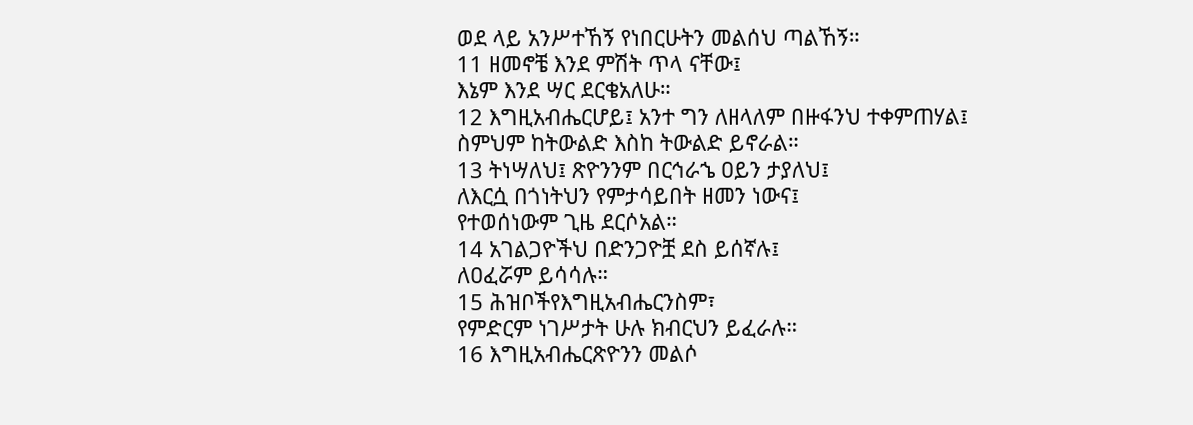ወደ ላይ አንሥተኸኝ የነበርሁትን መልሰህ ጣልኸኝ።
11 ዘመኖቼ እንደ ምሽት ጥላ ናቸው፤
እኔም እንደ ሣር ደርቄአለሁ።
12 እግዚአብሔርሆይ፤ አንተ ግን ለዘላለም በዙፋንህ ተቀምጠሃል፤
ስምህም ከትውልድ እስከ ትውልድ ይኖራል።
13 ትነሣለህ፤ ጽዮንንም በርኅራኄ ዐይን ታያለህ፤
ለእርሷ በጎነትህን የምታሳይበት ዘመን ነውና፤
የተወሰነውም ጊዜ ደርሶአል።
14 አገልጋዮችህ በድንጋዮቿ ደስ ይሰኛሉ፤
ለዐፈሯም ይሳሳሉ።
15 ሕዝቦችየእግዚአብሔርንስም፣
የምድርም ነገሥታት ሁሉ ክብርህን ይፈራሉ።
16 እግዚአብሔርጽዮንን መልሶ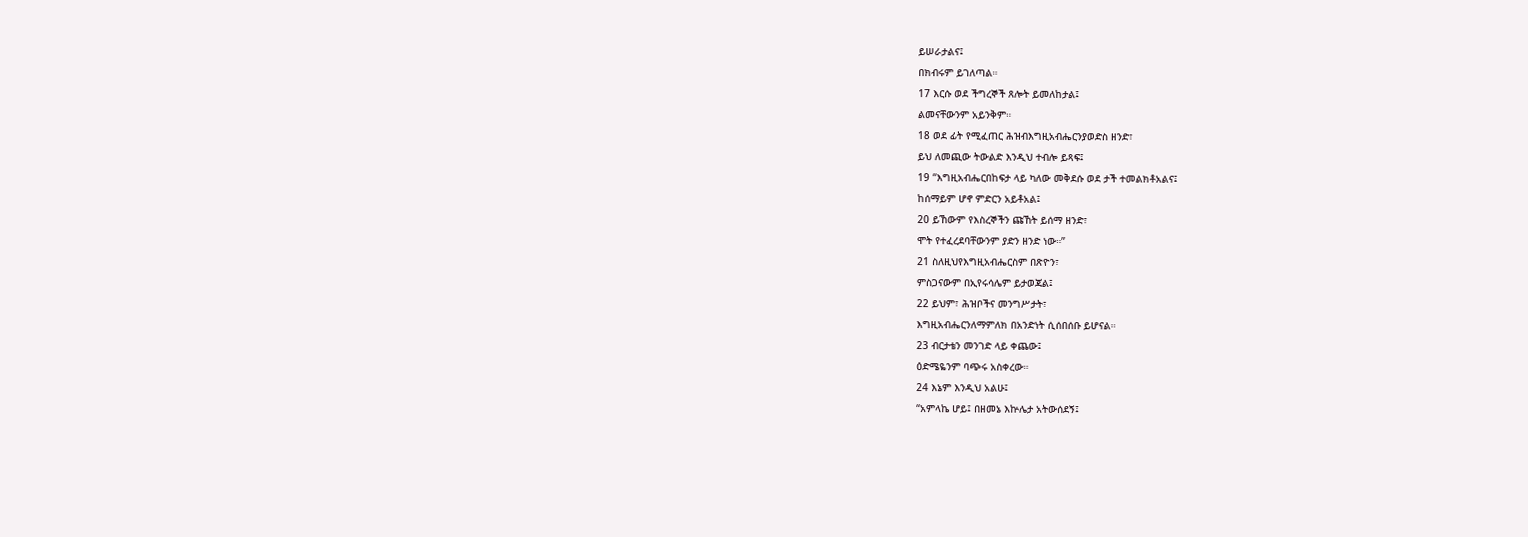ይሠራታልና፤
በክብሩም ይገለጣል።
17 እርሱ ወደ ችግረኞች ጸሎት ይመለከታል፤
ልመናቸውንም አይንቅም።
18 ወደ ፊት የሚፈጠር ሕዝብእግዚአብሔርንያወድስ ዘንድ፣
ይህ ለመጪው ትውልድ እንዲህ ተብሎ ይጻፍ፤
19 “እግዚአብሔርበከፍታ ላይ ካለው መቅደሱ ወደ ታች ተመልክቶአልና፤
ከሰማይም ሆኖ ምድርን አይቶአል፤
20 ይኸውም የእስረኞችን ጩኸት ይሰማ ዘንድ፣
ሞት የተፈረደባቸውንም ያድን ዘንድ ነው።”
21 ስለዚህየእግዚአብሔርስም በጽዮን፣
ምስጋናውም በኢየሩሳሌም ይታወጃል፤
22 ይህም፣ ሕዝቦችና መንግሥታት፣
እግዚአብሔርንለማምለክ በአንድነት ሲሰበሰቡ ይሆናል።
23 ብርታቴን መንገድ ላይ ቀጨው፤
ዕድሜዬንም ባጭሩ አስቀረው።
24 እኔም እንዲህ አልሁ፤
“አምላኬ ሆይ፤ በዘመኔ እኵሌታ አትውሰደኝ፤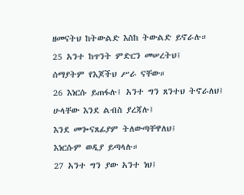ዘመናትህ ከትውልድ እስከ ትውልድ ይኖራሉ።
25 አንተ ከጥንት ምድርን መሠረትህ፤
ሰማያትም የእጆችህ ሥራ ናቸው።
26 እነርሱ ይጠፋሉ፤ አንተ ግን ጸንተህ ትኖራለህ፤
ሁላቸው እንደ ልብስ ያረጃሉ፤
እንደ መጐናጸፊያም ትለውጣቸዋለህ፤
እነርሱም ወዲያ ይጣላሉ።
27 አንተ ግን ያው አንተ ነህ፤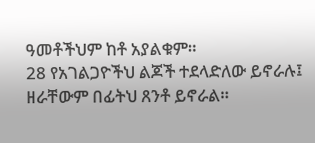ዓመቶችህም ከቶ አያልቁም።
28 የአገልጋዮችህ ልጆች ተደላድለው ይኖራሉ፤
ዘራቸውም በፊትህ ጸንቶ ይኖራል።